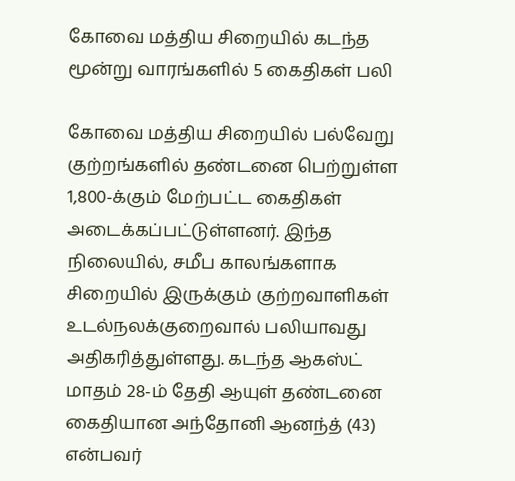கோவை மத்திய சிறையில் கடந்த மூன்று வாரங்களில் 5 கைதிகள் பலி

கோவை மத்திய சிறையில் பல்வேறு குற்றங்களில் தண்டனை பெற்றுள்ள 1,800-க்கும் மேற்பட்ட கைதிகள் அடைக்கப்பட்டுள்ளனர். இந்த நிலையில், சமீப காலங்களாக சிறையில் இருக்கும் குற்றவாளிகள் உடல்நலக்குறைவால் பலியாவது அதிகரித்துள்ளது. கடந்த ஆகஸ்ட் மாதம் 28-ம் தேதி ஆயுள் தண்டனை கைதியான அந்தோனி ஆனந்த் (43) என்பவர்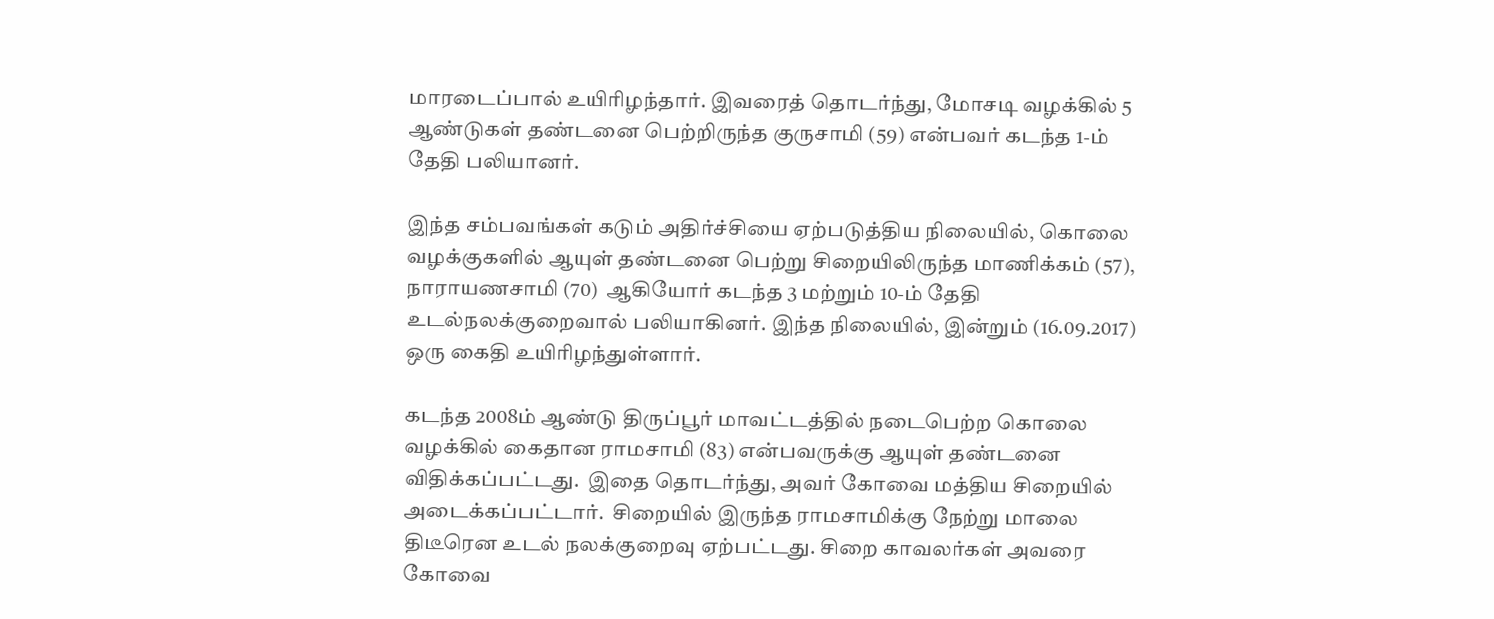மாரடைப்பால் உயிரிழந்தார். இவரைத் தொடர்ந்து, மோசடி வழக்கில் 5 ஆண்டுகள் தண்டனை பெற்றிருந்த குருசாமி (59) என்பவர் கடந்த 1-ம் தேதி பலியானர்.

இந்த சம்பவங்கள் கடும் அதிர்ச்சியை ஏற்படுத்திய நிலையில், கொலை வழக்குகளில் ஆயுள் தண்டனை பெற்று சிறையிலிருந்த மாணிக்கம் (57), நாராயணசாமி (70)  ஆகியோர் கடந்த 3 மற்றும் 10-ம் தேதி உடல்நலக்குறைவால் பலியாகினர். இந்த நிலையில், இன்றும் (16.09.2017) ஒரு கைதி உயிரிழந்துள்ளார்.

கடந்த 2008ம் ஆண்டு திருப்பூர் மாவட்டத்தில் நடைபெற்ற கொலை வழக்கில் கைதான ராமசாமி (83) என்பவருக்கு ஆயுள் தண்டனை விதிக்கப்பட்டது.  இதை தொடர்ந்து, அவர் கோவை மத்திய சிறையில் அடைக்கப்பட்டார்.  சிறையில் இருந்த ராமசாமிக்கு நேற்று மாலை திடீரென உடல் நலக்குறைவு ஏற்பட்டது. சிறை காவலர்கள் அவரை கோவை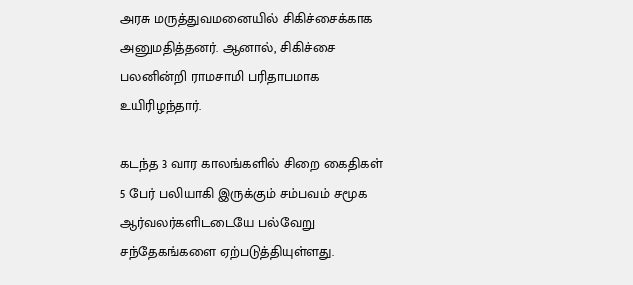அரசு மருத்துவமனையில் சிகிச்சைக்காக அனுமதித்தனர். ஆனால், சிகிச்சை பலனின்றி ராமசாமி பரிதாபமாக உயிரிழந்தார்.

கடந்த 3 வார காலங்களில் சிறை கைதிகள் 5 பேர் பலியாகி இருக்கும் சம்பவம் சமூக ஆர்வலர்களிடடையே பல்வேறு சந்தேகங்களை ஏற்படுத்தியுள்ளது.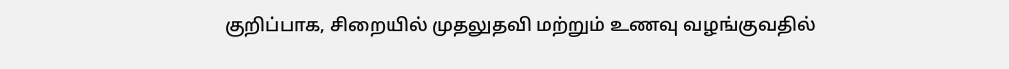குறிப்பாக, சிறையில் முதலுதவி மற்றும் உணவு வழங்குவதில்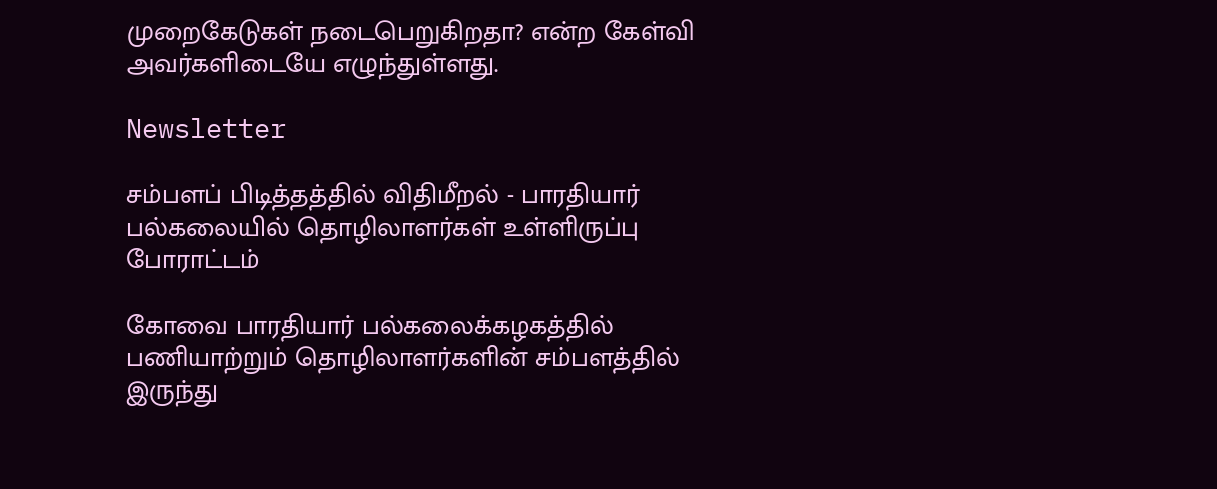முறைகேடுகள் நடைபெறுகிறதா? என்ற கேள்வி அவர்களிடையே எழுந்துள்ளது.

Newsletter

சம்பளப் பிடித்தத்தில் விதிமீறல் - பாரதியார் பல்கலையில் தொழிலாளர்கள் உள்ளிருப்பு போராட்டம்

கோவை பாரதியார் பல்கலைக்கழகத்தில் பணியாற்றும் தொழிலாளர்களின் சம்பளத்தில் இருந்து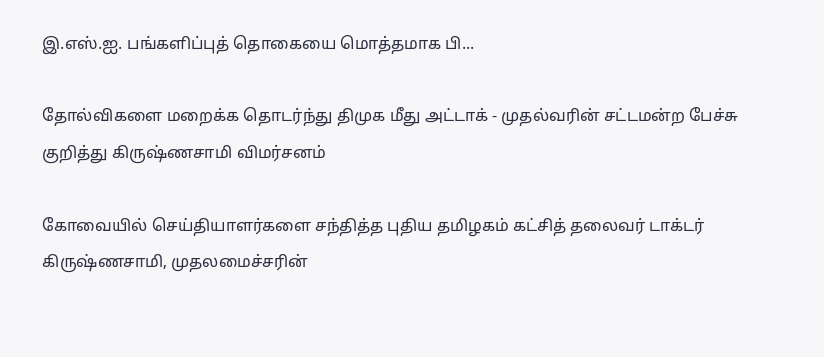இ.எஸ்.ஐ. பங்களிப்புத் தொகையை மொத்தமாக பி...

தோல்விகளை மறைக்க தொடர்ந்து திமுக மீது அட்டாக் - முதல்வரின் சட்டமன்ற பேச்சு குறித்து கிருஷ்ணசாமி விமர்சனம்

கோவையில் செய்தியாளர்களை சந்தித்த புதிய தமிழகம் கட்சித் தலைவர் டாக்டர் கிருஷ்ணசாமி, முதலமைச்சரின்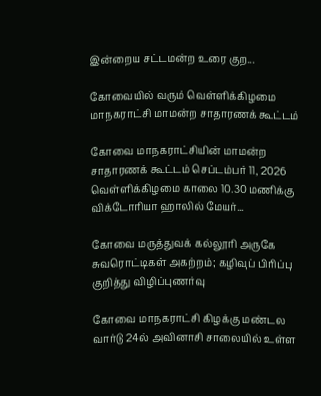இன்றைய சட்டமன்ற உரை குற...

கோவையில் வரும் வெள்ளிக்கிழமை மாநகராட்சி மாமன்ற சாதாரணக் கூட்டம்

கோவை மாநகராட்சியின் மாமன்ற சாதாரணக் கூட்டம் செப்டம்பர் 11, 2026 வெள்ளிக்கிழமை காலை 10.30 மணிக்கு விக்டோரியா ஹாலில் மேயர்...

கோவை மருத்துவக் கல்லூரி அருகே சுவரொட்டிகள் அகற்றம்; கழிவுப் பிரிப்பு குறித்து விழிப்புணர்வு

கோவை மாநகராட்சி கிழக்கு மண்டல வார்டு 24ல் அவினாசி சாலையில் உள்ள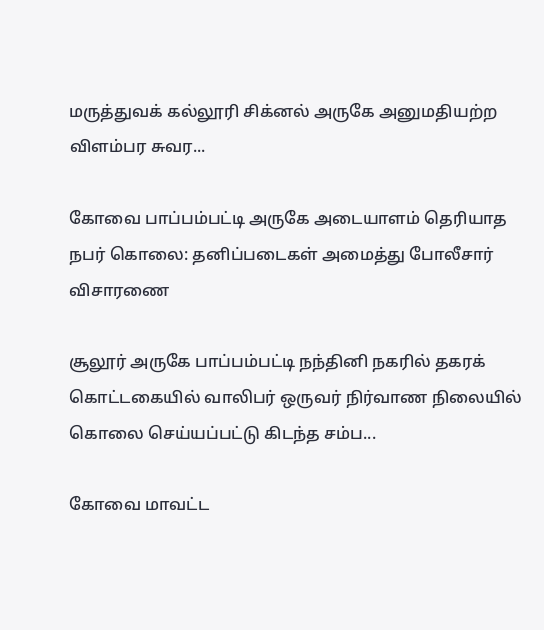மருத்துவக் கல்லூரி சிக்னல் அருகே அனுமதியற்ற விளம்பர சுவர...

கோவை பாப்பம்பட்டி அருகே அடையாளம் தெரியாத நபர் கொலை: தனிப்படைகள் அமைத்து போலீசார் விசாரணை

சூலூர் அருகே பாப்பம்பட்டி நந்தினி நகரில் தகரக் கொட்டகையில் வாலிபர் ஒருவர் நிர்வாண நிலையில் கொலை செய்யப்பட்டு கிடந்த சம்ப...

கோவை மாவட்ட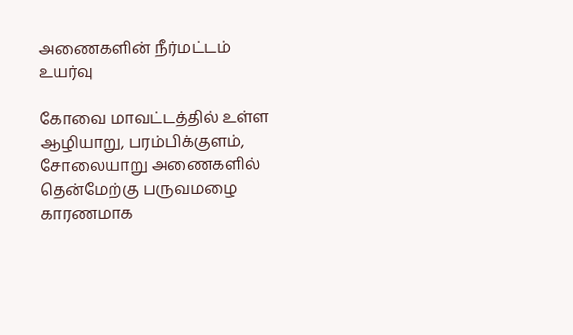அணைகளின் நீர்மட்டம் உயர்வு

கோவை மாவட்டத்தில் உள்ள ஆழியாறு, பரம்பிக்குளம், சோலையாறு அணைகளில் தென்மேற்கு பருவமழை காரணமாக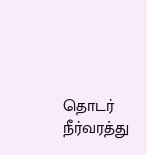தொடர் நீர்வரத்து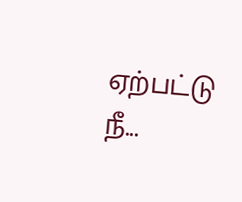ஏற்பட்டு நீ...